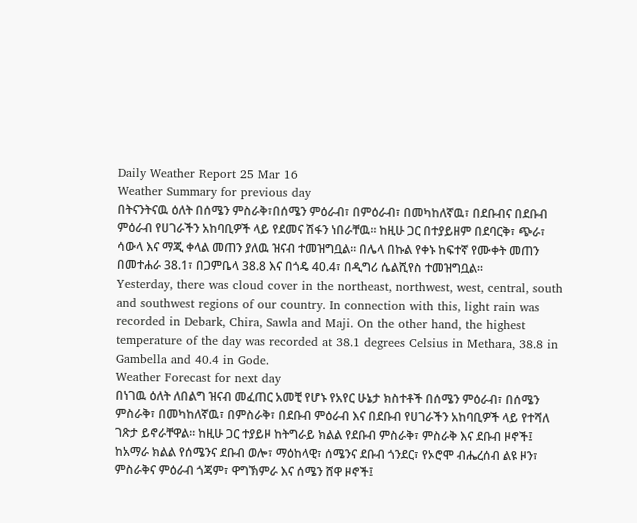Daily Weather Report 25 Mar 16
Weather Summary for previous day
በትናንትናዉ ዕለት በሰሜን ምስራቅ፣በሰሜን ምዕራብ፣ በምዕራብ፣ በመካከለኛዉ፣ በደቡብና በደቡብ ምዕራብ የሀገራችን አከባቢዎች ላይ የደመና ሽፋን ነበራቸዉ፡፡ ከዚሁ ጋር በተያይዘም በደባርቅ፣ ጭራ፣ ሳውላ እና ማጂ ቀላል መጠን ያለዉ ዝናብ ተመዝግቧል፡፡ በሌላ በኩል የቀኑ ከፍተኛ የሙቀት መጠን በመተሐራ 38.1፣ በጋምቤላ 38.8 እና በጎዴ 40.4፣ በዲግሪ ሴልሺየስ ተመዝግቧል፡፡
Yesterday, there was cloud cover in the northeast, northwest, west, central, south and southwest regions of our country. In connection with this, light rain was recorded in Debark, Chira, Sawla and Maji. On the other hand, the highest temperature of the day was recorded at 38.1 degrees Celsius in Methara, 38.8 in Gambella and 40.4 in Gode.
Weather Forecast for next day
በነገዉ ዕለት ለበልግ ዝናብ መፈጠር አመቺ የሆኑ የአየር ሁኔታ ክስተቶች በሰሜን ምዕራብ፣ በሰሜን ምስራቅ፣ በመካከለኛዉ፣ በምስራቅ፣ በደቡብ ምዕራብ እና በደቡብ የሀገራችን አከባቢዎች ላይ የተሻለ ገጽታ ይኖራቸዋል፡፡ ከዚሁ ጋር ተያይዞ ከትግራይ ክልል የደቡብ ምስራቅ፣ ምስራቅ እና ደቡብ ዞኖች፤ ከአማራ ክልል የሰሜንና ደቡብ ወሎ፣ ማዕከላዊ፣ ሰሜንና ደቡብ ጎንደር፣ የኦሮሞ ብሔረሰብ ልዩ ዞን፣ ምስራቅና ምዕራብ ጎጃም፣ ዋግኽምራ እና ሰሜን ሸዋ ዞኖች፤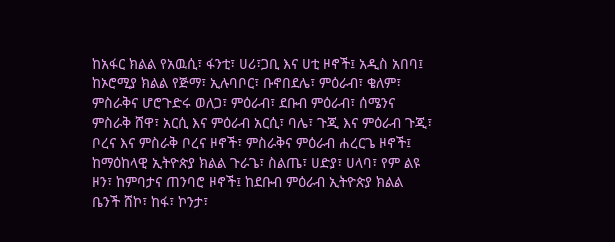ከአፋር ክልል የአዉሲ፣ ፋንቲ፣ ሀሪ፣ጋቢ እና ሀቲ ዞኖች፤ አዲስ አበባ፤ ከኦሮሚያ ክልል የጅማ፣ ኢሉባቦር፣ ቡኖበደሌ፣ ምዕራብ፣ ቄለም፣ ምስራቅና ሆሮጉድሩ ወለጋ፣ ምዕራብ፣ ደቡብ ምዕራብ፣ ሰሜንና ምስራቅ ሸዋ፣ አርሲ እና ምዕራብ አርሲ፣ ባሌ፣ ጉጂ እና ምዕራብ ጉጂ፣ ቦረና እና ምስራቅ ቦረና ዞኖች፣ ምስራቅና ምዕራብ ሐረርጌ ዞኖች፤ ከማዕከላዊ ኢትዮጵያ ክልል ጉራጌ፣ ስልጤ፣ ሀድያ፣ ሀላባ፣ የም ልዩ ዞን፣ ከምባታና ጠንባሮ ዞኖች፤ ከደቡብ ምዕራብ ኢትዮጵያ ክልል ቤንች ሸኮ፣ ከፋ፣ ኮንታ፣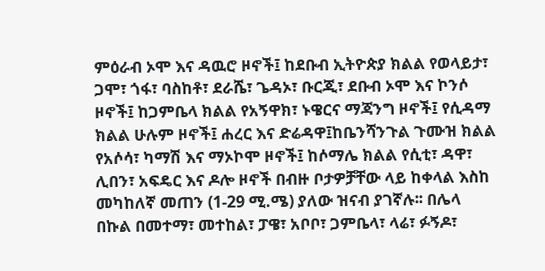ምዕራብ ኦሞ እና ዳዉሮ ዞኖች፤ ከደቡብ ኢትዮጵያ ክልል የወላይታ፣ ጋሞ፣ ጎፋ፣ ባስከቶ፣ ደራሼ፣ ጌዳኦ፣ ቡርጂ፣ ደቡብ ኦሞ እና ኮንሶ ዞኖች፤ ከጋምቤላ ክልል የአኝዋክ፣ ኑዌርና ማጃንግ ዞኖች፤ የሲዳማ ክልል ሁሉም ዞኖች፤ ሐረር እና ድሬዳዋ፤ከቤንሻንጉል ጉሙዝ ክልል የአሶሳ፣ ካማሽ እና ማኦኮሞ ዞኖች፤ ከሶማሌ ክልል የሲቲ፣ ዳዋ፣ ሊበን፣ አፍዴር እና ዶሎ ዞኖች በብዙ ቦታዎቻቸው ላይ ከቀላል እስከ መካከለኛ መጠን (1-29 ሚ.ሜ) ያለው ዝናብ ያገኛሉ፡፡ በሌላ በኩል በመተማ፣ መተከል፣ ፓዌ፣ አቦቦ፣ ጋምቤላ፣ ላሬ፣ ፉኝዶ፣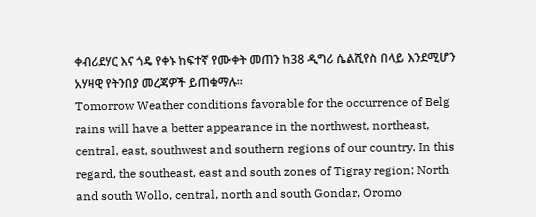ቀብሪደሃር እና ጎዴ የቀኑ ከፍተኛ የሙቀት መጠን ከ38 ዲግሪ ሴልሺየስ በላይ እንደሚሆን አሃዛዊ የትንበያ መረጃዎች ይጠቁማሉ፡፡
Tomorrow Weather conditions favorable for the occurrence of Belg rains will have a better appearance in the northwest, northeast, central, east, southwest and southern regions of our country. In this regard, the southeast, east and south zones of Tigray region; North and south Wollo, central, north and south Gondar, Oromo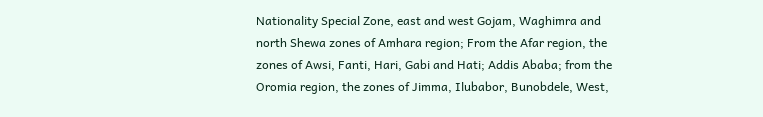Nationality Special Zone, east and west Gojam, Waghimra and north Shewa zones of Amhara region; From the Afar region, the zones of Awsi, Fanti, Hari, Gabi and Hati; Addis Ababa; from the Oromia region, the zones of Jimma, Ilubabor, Bunobdele, West,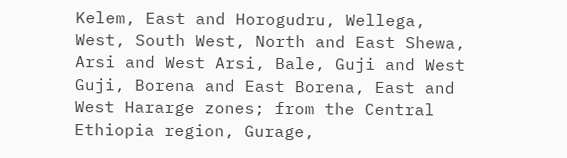Kelem, East and Horogudru, Wellega, West, South West, North and East Shewa, Arsi and West Arsi, Bale, Guji and West Guji, Borena and East Borena, East and West Hararge zones; from the Central Ethiopia region, Gurage,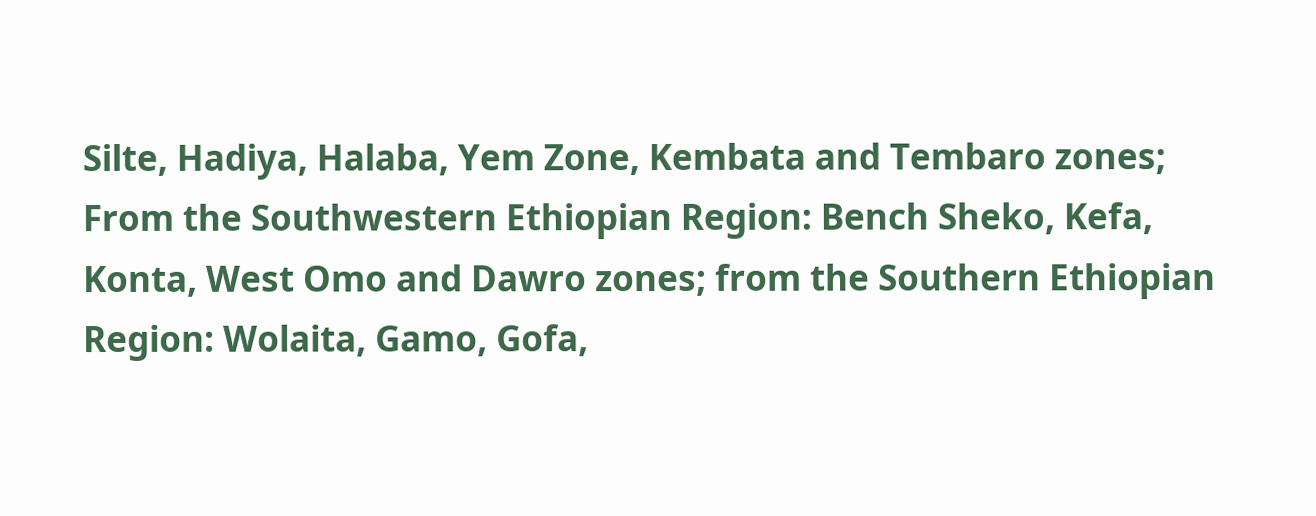Silte, Hadiya, Halaba, Yem Zone, Kembata and Tembaro zones; From the Southwestern Ethiopian Region: Bench Sheko, Kefa, Konta, West Omo and Dawro zones; from the Southern Ethiopian Region: Wolaita, Gamo, Gofa,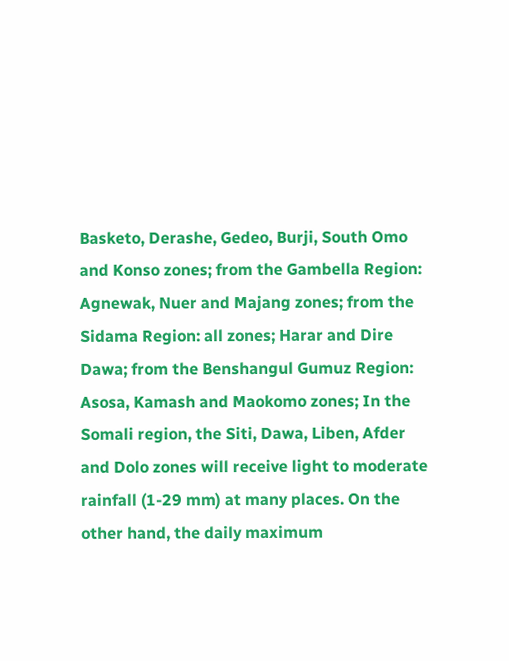Basketo, Derashe, Gedeo, Burji, South Omo and Konso zones; from the Gambella Region: Agnewak, Nuer and Majang zones; from the Sidama Region: all zones; Harar and Dire Dawa; from the Benshangul Gumuz Region: Asosa, Kamash and Maokomo zones; In the Somali region, the Siti, Dawa, Liben, Afder and Dolo zones will receive light to moderate rainfall (1-29 mm) at many places. On the other hand, the daily maximum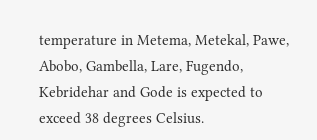temperature in Metema, Metekal, Pawe, Abobo, Gambella, Lare, Fugendo, Kebridehar and Gode is expected to exceed 38 degrees Celsius.